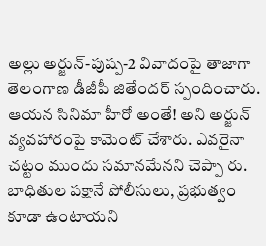అల్లు అర్జున్-పుష్ప-2 వివాదంపై తాజాగా తెలంగాణ డీజీపీ జితేందర్ స్పందించారు. ఆయన సినిమా హీరో అంతే! అని అర్జున్ వ్యవహారంపై కామెంట్ చేశారు. ఎవరైనా చట్టం ముందు సమానమేనని చెప్పా రు. బాధితుల పక్షానే పోలీసులు, ప్రభుత్వం కూడా ఉంటాయని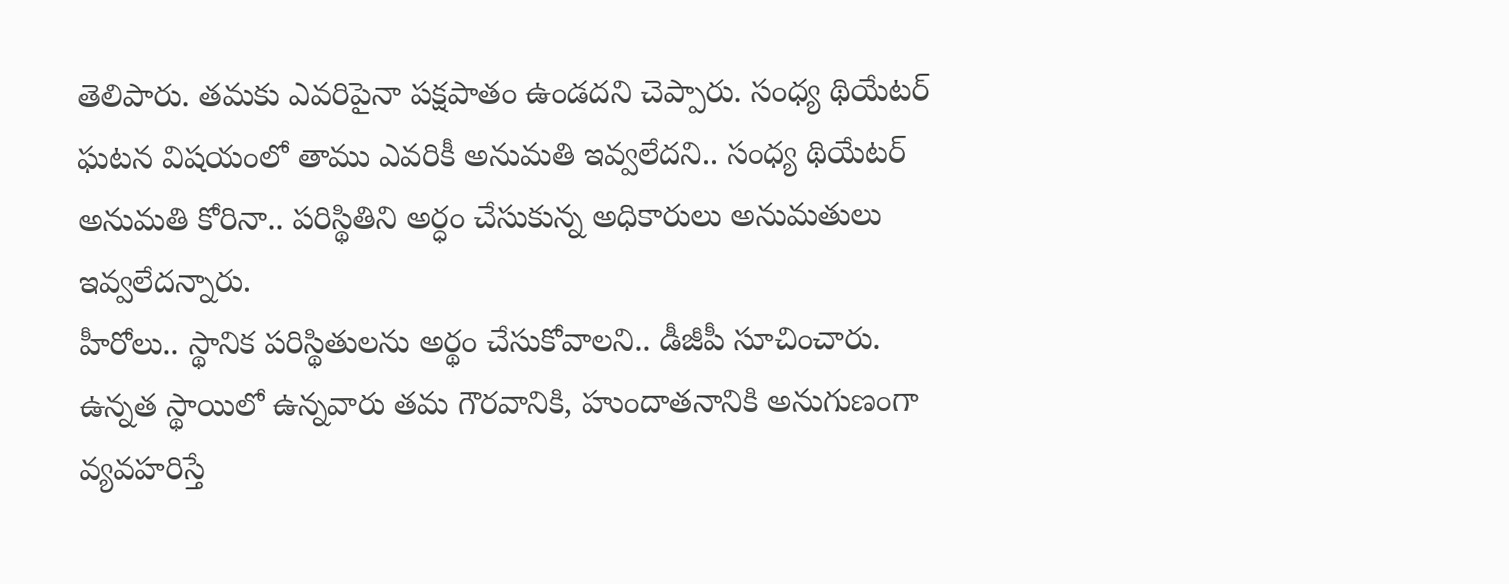తెలిపారు. తమకు ఎవరిపైనా పక్షపాతం ఉండదని చెప్పారు. సంధ్య థియేటర్ ఘటన విషయంలో తాము ఎవరికీ అనుమతి ఇవ్వలేదని.. సంధ్య థియేటర్ అనుమతి కోరినా.. పరిస్థితిని అర్ధం చేసుకున్న అధికారులు అనుమతులు ఇవ్వలేదన్నారు.
హీరోలు.. స్థానిక పరిస్థితులను అర్థం చేసుకోవాలని.. డీజీపీ సూచించారు. ఉన్నత స్థాయిలో ఉన్నవారు తమ గౌరవానికి, హుందాతనానికి అనుగుణంగా వ్యవహరిస్తే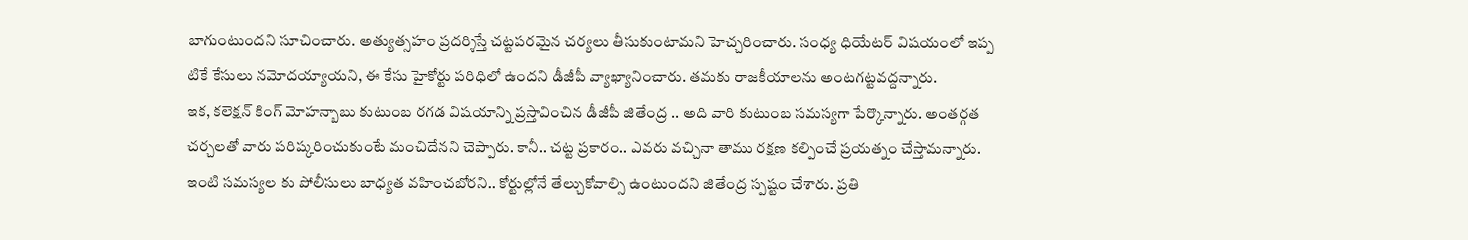బాగుంటుందని సూచించారు. అత్యుత్సహం ప్రదర్శిస్తే చట్టపరమైన చర్యలు తీసుకుంటామని హెచ్చరించారు. సంధ్య ధియేటర్ విషయంలో ఇప్ప టికే కేసులు నమోదయ్యాయని, ఈ కేసు హైకోర్టు పరిధిలో ఉందని డీజీపీ వ్యాఖ్యానించారు. తమకు రాజకీయాలను అంటగట్టవద్దన్నారు.
ఇక, కలెక్షన్ కింగ్ మోహన్బాబు కుటుంబ రగడ విషయాన్ని ప్రస్తావించిన డీజీపీ జితేంద్ర .. అది వారి కుటుంబ సమస్యగా పేర్కొన్నారు. అంతర్గత చర్చలతో వారు పరిష్కరించుకుంటే మంచిదేనని చెప్పారు. కానీ.. చట్ట ప్రకారం.. ఎవరు వచ్చినా తాము రక్షణ కల్పించే ప్రయత్నం చేస్తామన్నారు. ఇంటి సమస్యల కు పోలీసులు బాధ్యత వహించబోరని.. కోర్టుల్లోనే తేల్చుకోవాల్సి ఉంటుందని జితేంద్ర స్పష్టం చేశారు. ప్రతి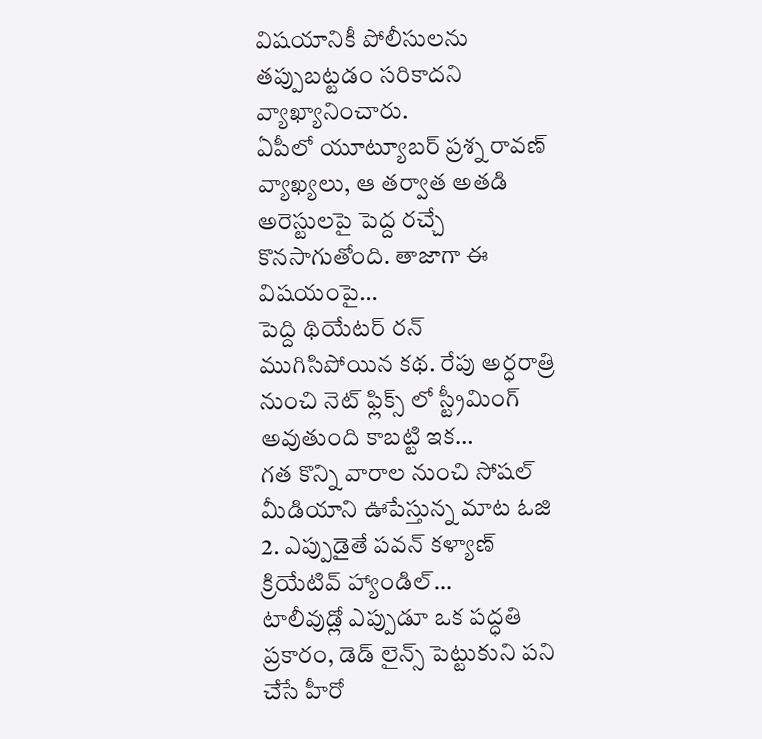విషయానికీ పోలీసులను తప్పుబట్టడం సరికాదని వ్యాఖ్యానించారు.
ఏపీలో యూట్యూబర్ ప్రశ్న రావణ్ వ్యాఖ్యలు, ఆ తర్వాత అతడి అరెస్టులపై పెద్ద రచ్చే కొనసాగుతోంది. తాజాగా ఈ విషయంపై…
పెద్ది థియేటర్ రన్ ముగిసిపోయిన కథ. రేపు అర్ధరాత్రి నుంచి నెట్ ఫ్లిక్స్ లో స్ట్రీమింగ్ అవుతుంది కాబట్టి ఇక…
గత కొన్ని వారాల నుంచి సోషల్ మీడియాని ఊపేస్తున్న మాట ఓజి 2. ఎప్పుడైతే పవన్ కళ్యాణ్ క్రియేటివ్ హ్యాండిల్…
టాలీవుడ్లో ఎప్పుడూ ఒక పద్ధతి ప్రకారం, డెడ్ లైన్స్ పెట్టుకుని పని చేసే హీరో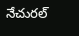నేచురల్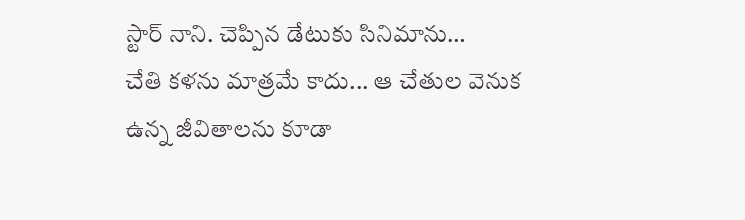స్టార్ నాని. చెప్పిన డేటుకు సినిమాను…
చేతి కళను మాత్రమే కాదు... ఆ చేతుల వెనుక ఉన్న జీవితాలను కూడా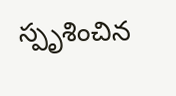స్పృశించిన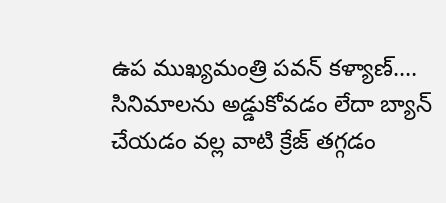ఉప ముఖ్యమంత్రి పవన్ కళ్యాణ్.…
సినిమాలను అడ్డుకోవడం లేదా బ్యాన్ చేయడం వల్ల వాటి క్రేజ్ తగ్గడం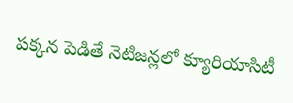పక్కన పెడితే నెటిజన్లలో క్యూరియాసిటీ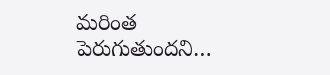మరింత పెరుగుతుందని…